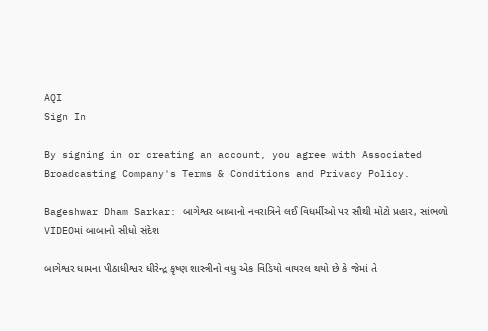AQI
Sign In

By signing in or creating an account, you agree with Associated Broadcasting Company's Terms & Conditions and Privacy Policy.

Bageshwar Dham Sarkar: બાગેશ્વર બાબાનો નવરાત્રિને લઈ વિધર્મીઓ પર સૌથી મોટો પ્રહાર, સાંભળો VIDEOમાં બાબાનો સીધો સંદેશ

બાગેશ્વર ધામના પીઠાધીશ્વર ધીરેન્દ્ર કૃષ્ણ શાસ્ત્રીનો વધુ એક વિડિયો વાયરલ થયો છે કે જેમાં તે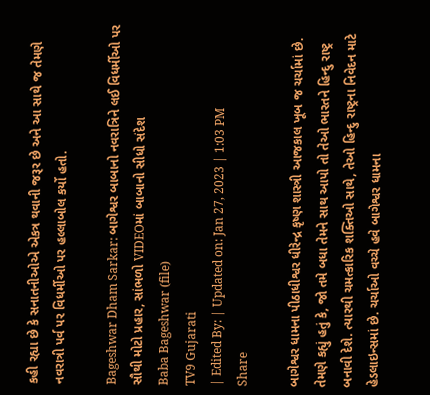કહી રહ્યા છે કે સનાતનીઓએ એકત્ર થવાની જરૂર છે અને આ સાથે જ તેમણે નવરાત્રી પર્વ પર વિધર્મીઓ પર હલ્લાબોલ કર્યો હતો.

Bageshwar Dham Sarkar: બાગેશ્વર બાબાનો નવરાત્રિને લઈ વિધર્મીઓ પર સૌથી મોટો પ્રહાર, સાંભળો VIDEOમાં બાબાનો સીધો સંદેશ
Baba Bageshwar (file)
TV9 Gujarati
| Edited By: | Updated on: Jan 27, 2023 | 1:03 PM
Share

બાગેશ્વર ધામના પીઠાધીશ્વર ધીરેન્દ્ર કૃષ્ણ શાસ્ત્રી આજકાલ ખૂબ જ ચર્ચામાં છે. તેમણે કહ્યું હતું કે, જો તમે બધા તેમને સાથ આપો તો તેઓ ભારતને હિન્દુ રાષ્ટ્ર બનાવી દેશે. ત્યારથી ચમત્કારિક શક્તિઓ સાથે, તેઓ હિન્દુ રાષ્ટ્રના નિવેદન માટે હેડલાઇન્સમાં છે. ચર્ચાઓ વચ્ચે હવે બાગેશ્વર ધામના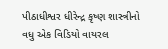પીઠાધીશ્વર ધીરેન્દ્ર કૃષ્ણ શાસ્ત્રીનો વધુ એક વિડિયો વાયરલ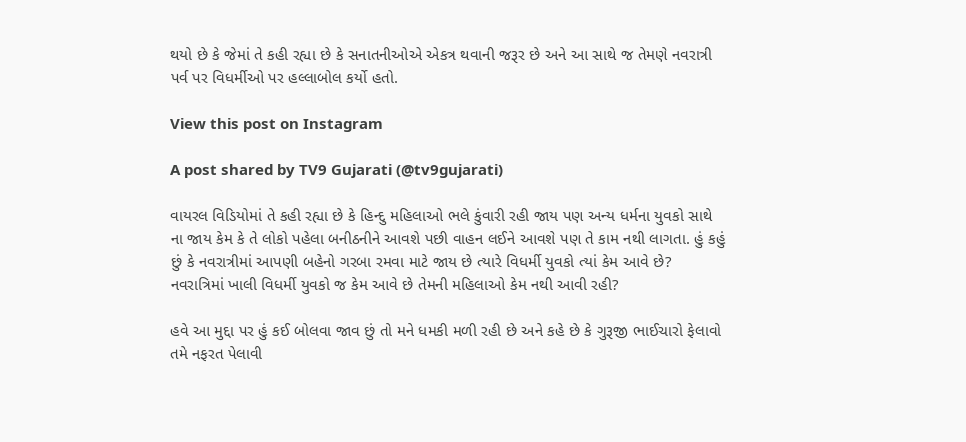થયો છે કે જેમાં તે કહી રહ્યા છે કે સનાતનીઓએ એકત્ર થવાની જરૂર છે અને આ સાથે જ તેમણે નવરાત્રી પર્વ પર વિધર્મીઓ પર હલ્લાબોલ કર્યો હતો.

View this post on Instagram

A post shared by TV9 Gujarati (@tv9gujarati)

વાયરલ વિડિયોમાં તે કહી રહ્યા છે કે હિન્દુ મહિલાઓ ભલે કુંવારી રહી જાય પણ અન્ય ધર્મના યુવકો સાથે ના જાય કેમ કે તે લોકો પહેલા બનીઠનીને આવશે પછી વાહન લઈને આવશે પણ તે કામ નથી લાગતા. હું કહું છું કે નવરાત્રીમાં આપણી બહેનો ગરબા રમવા માટે જાય છે ત્યારે વિધર્મી યુવકો ત્યાં કેમ આવે છે? નવરાત્રિમાં ખાલી વિધર્મી યુવકો જ કેમ આવે છે તેમની મહિલાઓ કેમ નથી આવી રહી?

હવે આ મુદ્દા પર હું કઈ બોલવા જાવ છું તો મને ધમકી મળી રહી છે અને કહે છે કે ગુરૂજી ભાઈચારો ફેલાવો તમે નફરત પેલાવી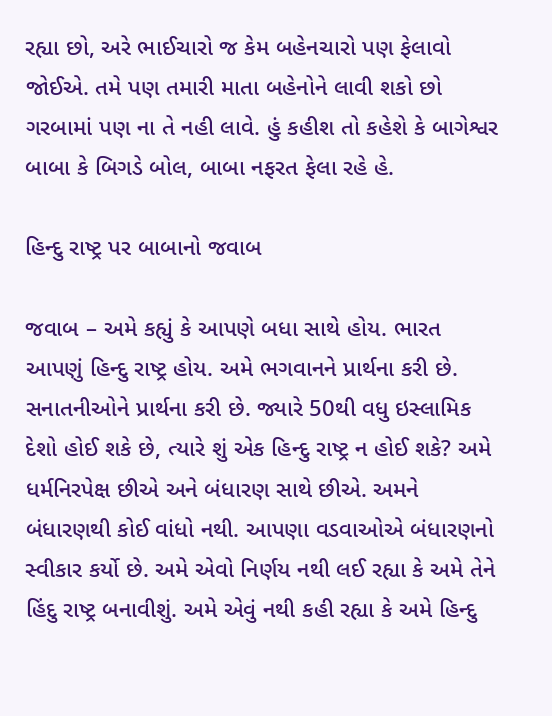રહ્યા છો, અરે ભાઈચારો જ કેમ બહેનચારો પણ ફેલાવો જોઈએ. તમે પણ તમારી માતા બહેનોને લાવી શકો છો ગરબામાં પણ ના તે નહી લાવે. હું કહીશ તો કહેશે કે બાગેશ્વર બાબા કે બિગડે બોલ, બાબા નફરત ફેલા રહે હે.

હિન્દુ રાષ્ટ્ર પર બાબાનો જવાબ

જવાબ – અમે કહ્યું કે આપણે બધા સાથે હોય. ભારત આપણું હિન્દુ રાષ્ટ્ર હોય. અમે ભગવાનને પ્રાર્થના કરી છે. સનાતનીઓને પ્રાર્થના કરી છે. જ્યારે 50થી વધુ ઇસ્લામિક દેશો હોઈ શકે છે, ત્યારે શું એક હિન્દુ રાષ્ટ્ર ન હોઈ શકે? અમે ધર્મનિરપેક્ષ છીએ અને બંધારણ સાથે છીએ. અમને બંધારણથી કોઈ વાંધો નથી. આપણા વડવાઓએ બંધારણનો સ્વીકાર કર્યો છે. અમે એવો નિર્ણય નથી લઈ રહ્યા કે અમે તેને હિંદુ રાષ્ટ્ર બનાવીશું. અમે એવું નથી કહી રહ્યા કે અમે હિન્દુ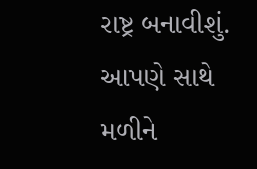રાષ્ટ્ર બનાવીશું. આપણે સાથે મળીને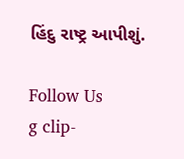હિંદુ રાષ્ટ્ર આપીશું.

Follow Us
g clip-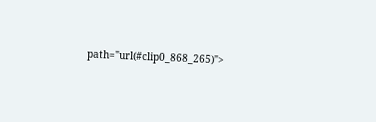path="url(#clip0_868_265)">